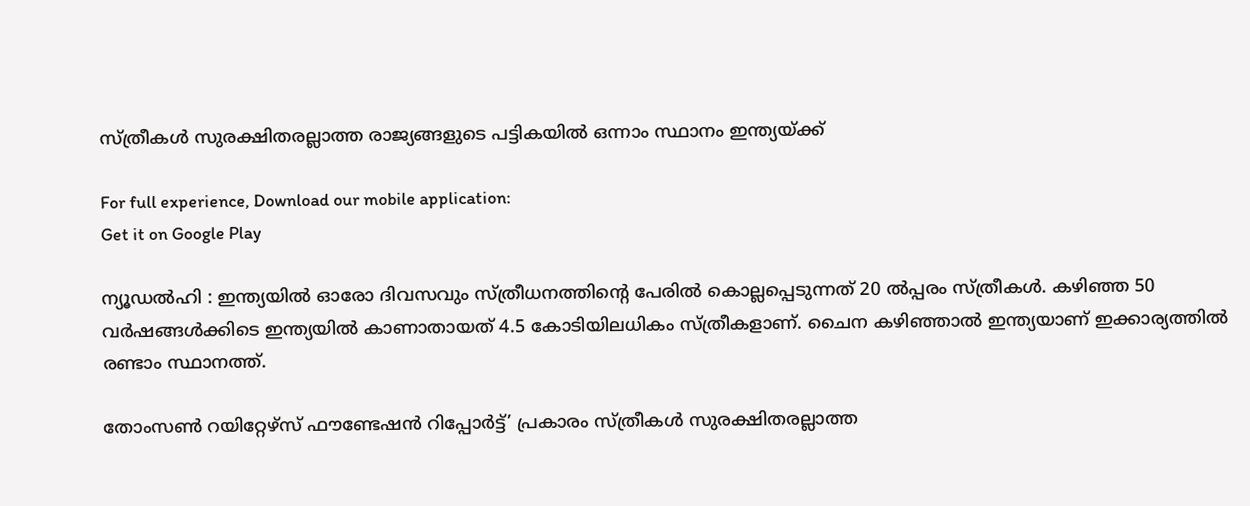സ്ത്രീകള്‍ സുരക്ഷിതരല്ലാത്ത രാജ്യങ്ങളുടെ പട്ടികയില്‍ ഒന്നാം സ്ഥാനം ഇന്ത്യയ്ക്ക്‌

For full experience, Download our mobile application:
Get it on Google Play

ന്യൂഡല്‍ഹി : ഇന്ത്യയില്‍ ഓരോ ദിവസവും സ്ത്രീധനത്തിന്റെ പേരില്‍ കൊല്ലപ്പെടുന്നത് 20 ല്‍പ്പരം സ്ത്രീകള്‍. കഴിഞ്ഞ 50 വര്‍ഷങ്ങള്‍ക്കിടെ ഇന്ത്യയില്‍ കാണാതായത് 4.5 കോടിയിലധികം സ്ത്രീകളാണ്. ചൈന കഴിഞ്ഞാല്‍ ഇന്ത്യയാണ് ഇക്കാര്യത്തില്‍ രണ്ടാം സ്ഥാനത്ത്‌.

തോംസണ്‍ റയിറ്റേഴ്‌സ് ഫൗണ്ടേഷന്‍ റിപ്പോര്‍ട്ട്’ പ്രകാരം സ്ത്രീകള്‍ സുരക്ഷിതരല്ലാത്ത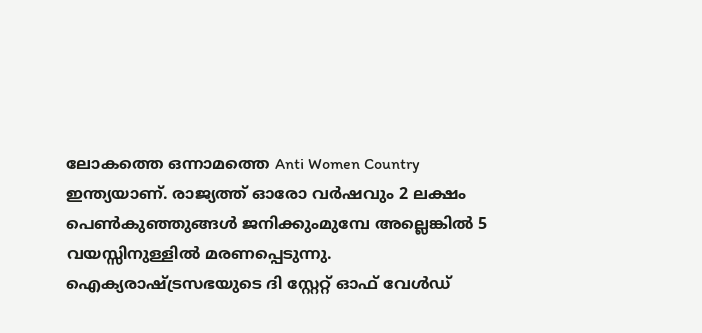ലോകത്തെ ഒന്നാമത്തെ Anti Women Country ഇന്ത്യയാണ്. രാജ്യത്ത് ഓരോ വര്‍ഷവും 2 ലക്ഷം പെണ്‍കുഞ്ഞുങ്ങള്‍ ജനിക്കുംമുമ്പേ അല്ലെങ്കില്‍ 5 വയസ്സിനുള്ളില്‍ മരണപ്പെടുന്നു. ഐക്യരാഷ്ട്രസഭയുടെ ദി സ്റ്റേറ്റ് ഓഫ് വേള്‍ഡ്‌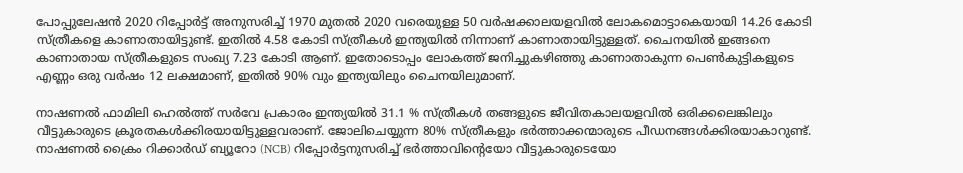പോപ്പുലേഷന്‍ 2020 റിപ്പോര്‍ട്ട് അനുസരിച്ച്‌ 1970 മുതല്‍ 2020 വരെയുള്ള 50 വര്‍ഷക്കാലയളവില്‍ ലോകമൊട്ടാകെയായി 14.26 കോടി സ്ത്രീകളെ കാണാതായിട്ടുണ്ട്. ഇതില്‍ 4.58 കോടി സ്ത്രീകള്‍ ഇന്ത്യയില്‍ നിന്നാണ് കാണാതായിട്ടുള്ളത്. ചൈനയില്‍ ഇങ്ങനെ കാണാതായ സ്ത്രീകളുടെ സംഖ്യ 7.23 കോടി ആണ്. ഇതോടൊപ്പം ലോകത്ത് ജനിച്ചുകഴിഞ്ഞു കാണാതാകുന്ന പെണ്‍കുട്ടികളുടെ എണ്ണം ഒരു വര്‍ഷം 12 ലക്ഷമാണ്, ഇതില്‍ 90% വും ഇന്ത്യയിലും ചൈനയിലുമാണ്.

നാഷണല്‍ ഫാമിലി ഹെല്‍ത്ത് സര്‍വേ പ്രകാരം ഇന്ത്യയില്‍ 31.1 % സ്ത്രീകള്‍ തങ്ങളുടെ ജീവിതകാലയളവില്‍ ഒരിക്കലെങ്കിലും വീട്ടുകാരുടെ ക്രൂരതകള്‍ക്കിരയായിട്ടുള്ളവരാണ്. ജോലിചെയ്യുന്ന 80% സ്ത്രീകളും ഭര്‍ത്താക്കന്മാരുടെ പീഡനങ്ങള്‍ക്കിരയാകാറുണ്ട്. നാഷണല്‍ ക്രൈം റിക്കാര്‍ഡ് ബ്യൂറോ (NCB) റിപ്പോര്‍ട്ടനുസരിച്ച്‌ ഭര്‍ത്താവിന്റെയോ വീട്ടുകാരുടെയോ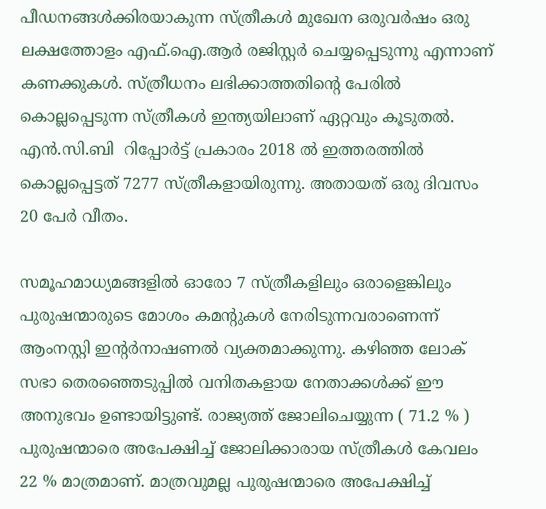പീഡനങ്ങള്‍ക്കിരയാകുന്ന സ്ത്രീകള്‍ മുഖേന ഒരുവര്‍ഷം ഒരു ലക്ഷത്തോളം എഫ്.ഐ.ആര്‍ രജിസ്റ്റര്‍ ചെയ്യപ്പെടുന്നു എന്നാണ് കണക്കുകള്‍. സ്ത്രീധനം ലഭിക്കാത്തതിന്റെ പേരില്‍ കൊല്ലപ്പെടുന്ന സ്ത്രീകള്‍ ഇന്ത്യയിലാണ് ഏറ്റവും കൂടുതല്‍. എന്‍.സി.ബി  റിപ്പോര്‍ട്ട് പ്രകാരം 2018 ല്‍ ഇത്തരത്തില്‍ കൊല്ലപ്പെട്ടത് 7277 സ്ത്രീകളായിരുന്നു. അതായത് ഒരു ദിവസം 20 പേര്‍ വീതം.

സമൂഹമാധ്യമങ്ങളില്‍ ഓരോ 7 സ്ത്രീകളിലും ഒരാളെങ്കിലും പുരുഷന്മാരുടെ മോശം കമന്റുകള്‍ നേരിടുന്നവരാണെന്ന് ആംനസ്റ്റി ഇന്റര്‍നാഷണല്‍ വ്യക്തമാക്കുന്നു. കഴിഞ്ഞ ലോക് സഭാ തെരഞ്ഞെടുപ്പില്‍ വനിതകളായ നേതാക്കള്‍ക്ക് ഈ അനുഭവം ഉണ്ടായിട്ടുണ്ട്. രാജ്യത്ത് ജോലിചെയ്യുന്ന ( 71.2 % ) പുരുഷന്മാരെ അപേക്ഷിച്ച്‌ ജോലിക്കാരായ സ്ത്രീകള്‍ കേവലം 22 % മാത്രമാണ്. മാത്രവുമല്ല പുരുഷന്മാരെ അപേക്ഷിച്ച്‌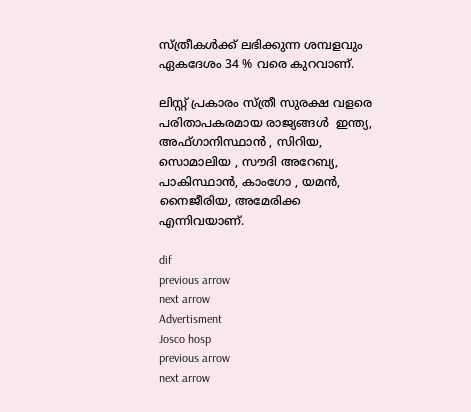സ്ത്രീകള്‍ക്ക് ലഭിക്കുന്ന ശമ്പളവും ഏകദേശം 34 % വരെ കുറവാണ്.

ലിസ്റ്റ് പ്രകാരം സ്ത്രീ സുരക്ഷ വളരെ പരിതാപകരമായ രാജ്യങ്ങള്‍  ഇന്ത്യ, അഫ്‌ഗാനിസ്ഥാന്‍ , സിറിയ,  സൊമാലിയ , സൗദി അറേബ്യ, പാകിസ്ഥാന്‍, കാംഗോ , യമന്‍,  നൈജീരിയ, അമേരിക്ക എന്നിവയാണ്.

dif
previous arrow
next arrow
Advertisment
Josco hosp
previous arrow
next arrow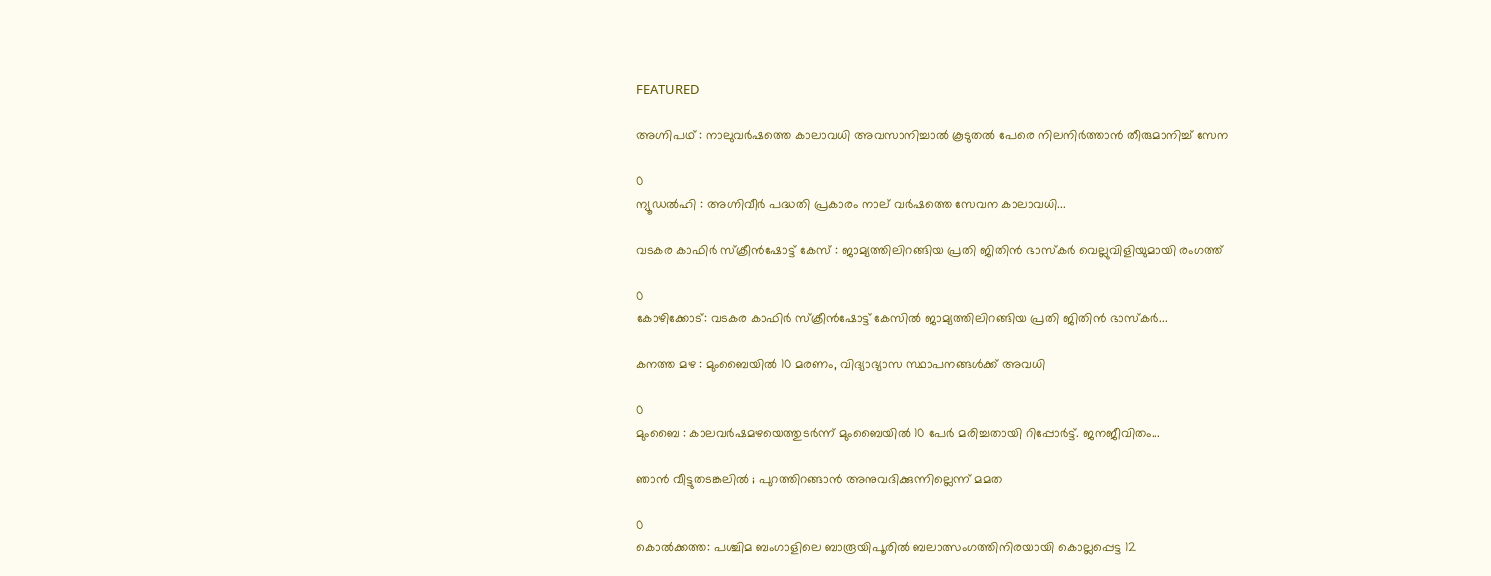FEATURED

അഗ്നിപഥ് : നാലുവർഷത്തെ കാലാവധി അവസാനിച്ചാൽ കൂടുതൽ പേരെ നിലനിർത്താൻ തീരുമാനിച്ച് സേന

0
ന്യൂഡൽഹി : അഗ്നിവീർ പദ്ധതി പ്രകാരം നാല് വർഷത്തെ സേവന കാലാവധി...

വടകര കാഫിർ സ്ക്രീൻഷോട്ട് കേസ് : ജാമ്യത്തിലിറങ്ങിയ പ്രതി ജിതിൻ ഭാസ്കർ വെല്ലുവിളിയുമായി രംഗത്ത്

0
കോഴിക്കോട്: വടകര കാഫിർ സ്ക്രീൻഷോട്ട് കേസിൽ ജാമ്യത്തിലിറങ്ങിയ പ്രതി ജിതിൻ ഭാസ്കർ...

കനത്ത മഴ : മുംബൈയിൽ 10 മരണം, വിദ്യാഭ്യാസ സ്ഥാപനങ്ങൾക്ക് അവധി

0
മുംബൈ : കാലവർഷമഴയെത്തുടർന്ന് മുംബൈയിൽ 10 പേർ മരിച്ചതായി റിപ്പോർട്ട്. ജനജീവിതം...

ഞാൻ വീട്ടുതടങ്കലിൽ ; പുറത്തിറങ്ങാൻ അനുവദിക്കുന്നില്ലെന്ന് മമത

0
കൊൽക്കത്ത: പശ്ചിമ ബംഗാളിലെ ബാരൂയിപൂരിൽ ബലാത്സംഗത്തിനിരയായി കൊല്ലപ്പെട്ട 12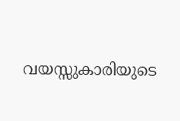വയസ്സുകാരിയുടെ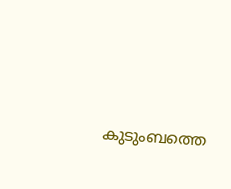കുടുംബത്തെ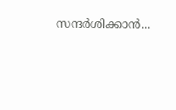സന്ദർശിക്കാൻ...